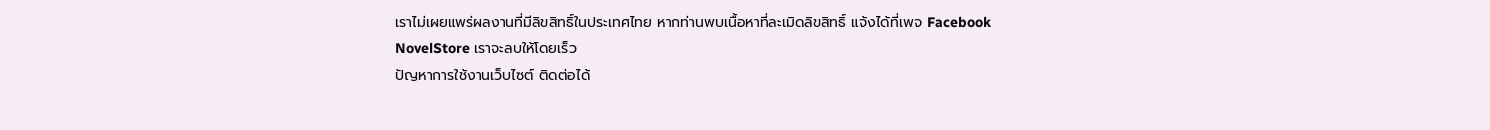เราไม่เผยแพร่ผลงานที่มีลิขสิทธิ์ในประเทศไทย หากท่านพบเนื้อหาที่ละเมิดลิขสิทธิ์ แจ้งได้ที่เพจ Facebook NovelStore เราจะลบให้โดยเร็ว
ปัญหาการใช้งานเว็บไซต์ ติดต่อได้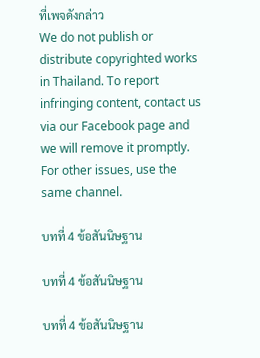ที่เพจดังกล่าว
We do not publish or distribute copyrighted works in Thailand. To report infringing content, contact us via our Facebook page and we will remove it promptly. For other issues, use the same channel.

บทที่ 4 ข้อสันนิษฐาน

บทที่ 4 ข้อสันนิษฐาน

บทที่ 4 ข้อสันนิษฐาน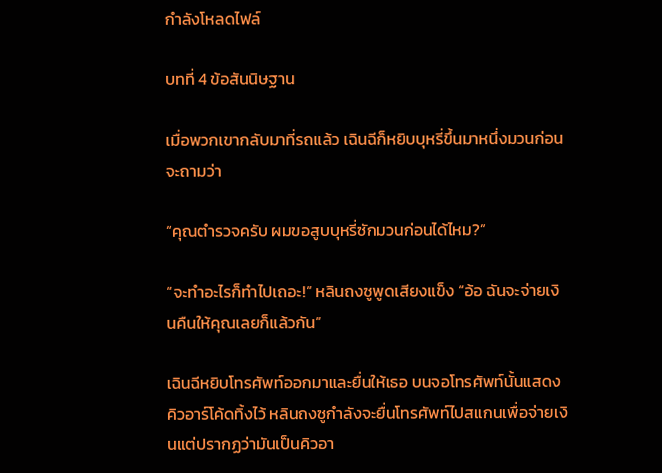กำลังโหลดไฟล์

บทที่ 4 ข้อสันนิษฐาน

เมื่อพวกเขากลับมาที่รถแล้ว เฉินฉีก็หยิบบุหรี่ขึ้นมาหนึ่งมวนก่อนจะถามว่า

“คุณตำรวจครับ ผมขอสูบบุหรี่ซักมวนก่อนได้ไหม?”

“จะทำอะไรก็ทำไปเถอะ!” หลินถงซูพูดเสียงแข็ง “อ้อ ฉันจะจ่ายเงินคืนให้คุณเลยก็แล้วกัน”

เฉินฉีหยิบโทรศัพท์ออกมาและยื่นให้เธอ บนจอโทรศัพท์นั้นแสดงคิวอาร์โค้ดทิ้งไว้ หลินถงซูกำลังจะยื่นโทรศัพท์ไปสแกนเพื่อจ่ายเงินแต่ปรากฏว่ามันเป็นคิวอา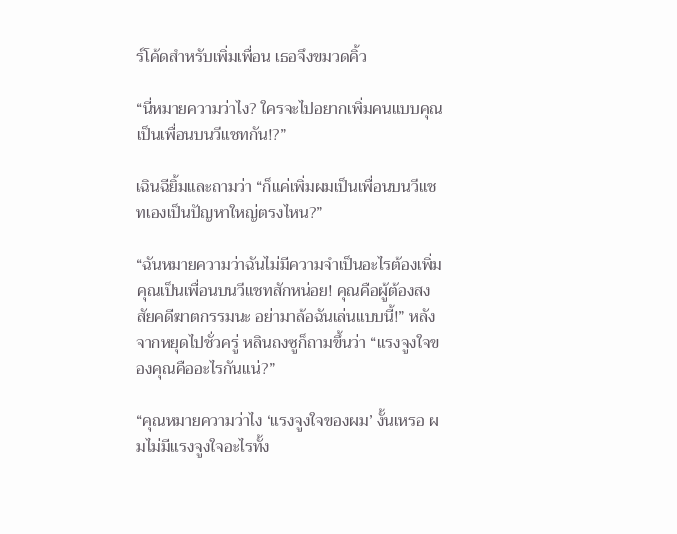ร์โค้ดสำหรับเพิ่มเพื่อน เธอจึงขมวดคิ้ว

“นี่หมายความว่าไง? ใครจะไปอยากเพิ่มคนแบบคุณเป็นเพื่อนบนวีแชทกัน!?”

เฉินฉียิ้มและถามว่า “ก็แค่เพิ่มผมเป็นเพื่อนบนวีแชทเองเป็นปัญหาใหญ่ตรงไหน?”

“ฉันหมายความว่าฉันไม่มีความจำเป็นอะไรต้องเพิ่มคุณเป็นเพื่อนบนวีแชทสักหน่อย! คุณคือผู้ต้องสงสัยคดีฆาตกรรมนะ อย่ามาล้อฉันเล่นแบบนี้!” หลังจากหยุดไปชั่วครู่ หลินถงซูก็ถามขึ้นว่า “แรงจูงใจของคุณคืออะไรกันแน่?”

“คุณหมายความว่าไง ‘แรงจูงใจของผม’ งั้นเหรอ ผมไม่มีแรงจูงใจอะไรทั้ง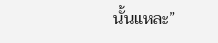นั้นแหละ”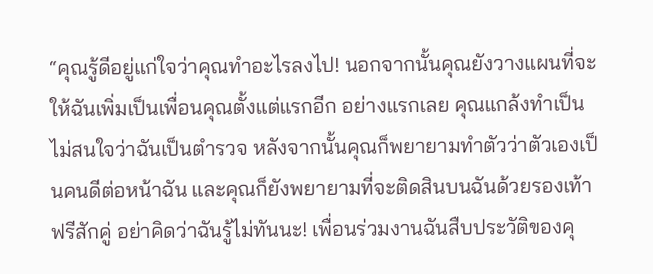“คุณรู้ดีอยู่แก่ใจว่าคุณทำอะไรลงไป! นอกจากนั้นคุณยังวางแผนที่จะให้ฉันเพิ่มเป็นเพื่อนคุณตั้งแต่แรกอีก อย่างแรกเลย คุณแกล้งทำเป็นไม่สนใจว่าฉันเป็นตำรวจ หลังจากนั้นคุณก็พยายามทำตัวว่าตัวเองเป็นคนดีต่อหน้าฉัน และคุณก็ยังพยายามที่จะติดสินบนฉันด้วยรองเท้าฟรีสักคู่ อย่าคิดว่าฉันรู้ไม่ทันนะ! เพื่อนร่วมงานฉันสืบประวัติของคุ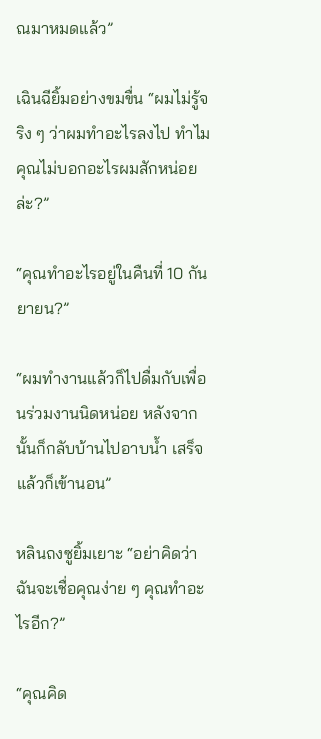ณมาหมดแล้ว”

เฉินฉียิ้มอย่างขมขื่น “ผมไม่รู้จริง ๆ ว่าผมทำอะไรลงไป ทำไมคุณไม่บอกอะไรผมสักหน่อยล่ะ?”

“คุณทำอะไรอยู่ในคืนที่ 10 กันยายน?”

“ผมทำงานแล้วก็ไปดื่มกับเพื่อนร่วมงานนิดหน่อย หลังจากนั้นก็กลับบ้านไปอาบน้ำ เสร็จแล้วก็เข้านอน”

หลินถงซูยิ้มเยาะ “อย่าคิดว่าฉันจะเชื่อคุณง่าย ๆ คุณทำอะไรอีก?”

“คุณคิด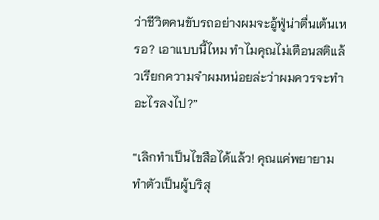ว่าชีวิตคนขับรถอย่างผมจะอู้ฟู่น่าตื่นเต้นเหรอ? เอาแบบนี้ไหม ทำไมคุณไม่เตือนสติแล้วเรียกความจำผมหน่อยล่ะว่าผมควรจะทำอะไรลงไป?”

“เลิกทำเป็นไขสือได้แล้ว! คุณแค่พยายามทำตัวเป็นผู้บริสุ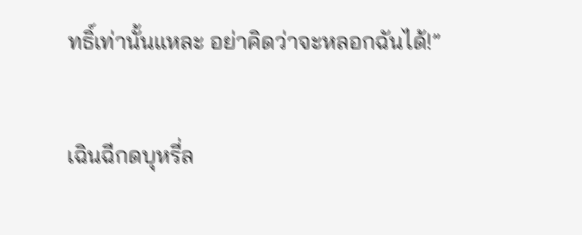ทธิ์เท่านั้นแหละ อย่าคิดว่าจะหลอกฉันได้!”

เฉินฉีกดบุหรี่ล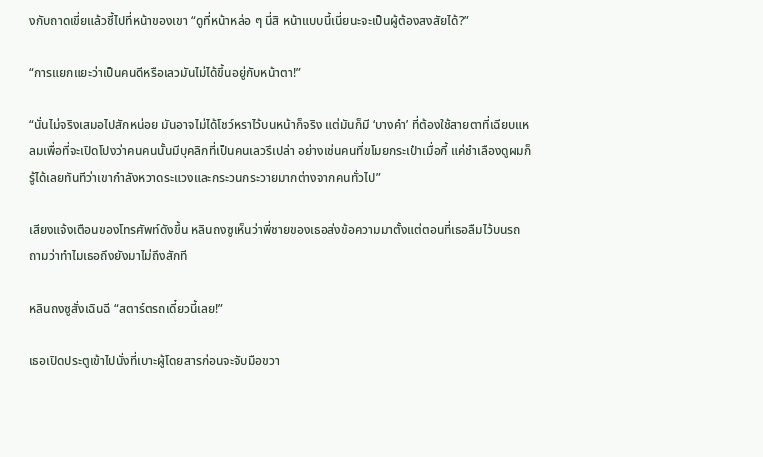งกับถาดเขี่ยแล้วชี้ไปที่หน้าของเขา “ดูที่หน้าหล่อ ๆ นี่สิ หน้าแบบนี้เนี่ยนะจะเป็นผู้ต้องสงสัยได้?”

“การแยกแยะว่าเป็นคนดีหรือเลวมันไม่ได้ขึ้นอยู่กับหน้าตา!”

“นั่นไม่จริงเสมอไปสักหน่อย มันอาจไม่ได้โชว์หราไว้บนหน้าก็จริง แต่มันก็มี ‘บางคำ’ ที่ต้องใช้สายตาที่เฉียบแหลมเพื่อที่จะเปิดโปงว่าคนคนนั้นมีบุคลิกที่เป็นคนเลวรึเปล่า อย่างเช่นคนที่ขโมยกระเป๋าเมื่อกี้ แค่ชำเลืองดูผมก็รู้ได้เลยทันทีว่าเขากำลังหวาดระแวงและกระวนกระวายมากต่างจากคนทั่วไป”

เสียงแจ้งเตือนของโทรศัพท์ดังขึ้น หลินถงซูเห็นว่าพี่ชายของเธอส่งข้อความมาตั้งแต่ตอนที่เธอลืมไว้บนรถ ถามว่าทำไมเธอถึงยังมาไม่ถึงสักที

หลินถงซูสั่งเฉินฉี “สตาร์ตรถเดี๋ยวนี้เลย!”

เธอเปิดประตูเข้าไปนั่งที่เบาะผู้โดยสารก่อนจะจับมือขวา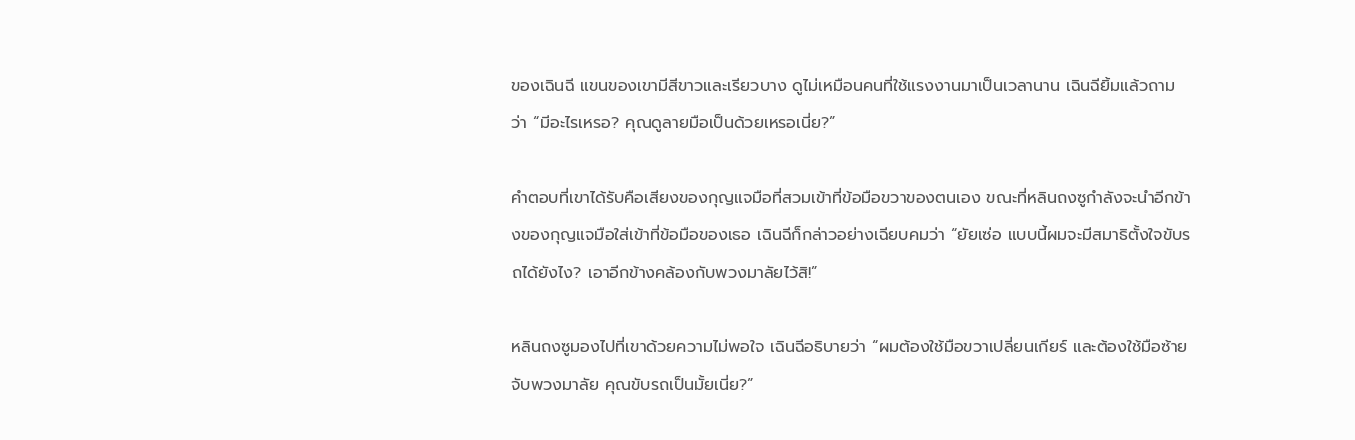ของเฉินฉี แขนของเขามีสีขาวและเรียวบาง ดูไม่เหมือนคนที่ใช้แรงงานมาเป็นเวลานาน เฉินฉียิ้มแล้วถามว่า “มีอะไรเหรอ? คุณดูลายมือเป็นด้วยเหรอเนี่ย?”

คำตอบที่เขาได้รับคือเสียงของกุญแจมือที่สวมเข้าที่ข้อมือขวาของตนเอง ขณะที่หลินถงซูกำลังจะนำอีกข้างของกุญแจมือใส่เข้าที่ข้อมือของเธอ เฉินฉีก็กล่าวอย่างเฉียบคมว่า “ยัยเซ่อ แบบนี้ผมจะมีสมาธิตั้งใจขับรถได้ยังไง? เอาอีกข้างคล้องกับพวงมาลัยไว้สิ!”

หลินถงซูมองไปที่เขาด้วยความไม่พอใจ เฉินฉีอธิบายว่า “ผมต้องใช้มือขวาเปลี่ยนเกียร์ และต้องใช้มือซ้ายจับพวงมาลัย คุณขับรถเป็นมั้ยเนี่ย?”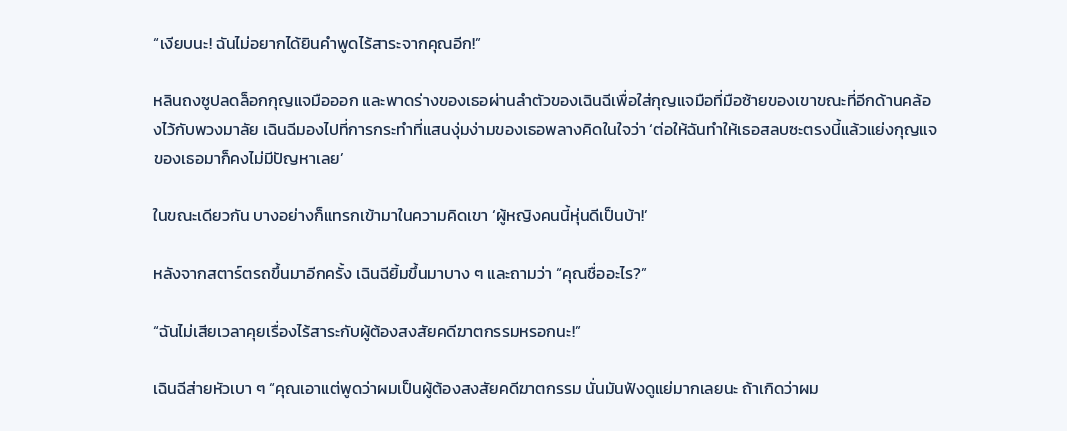“เงียบนะ! ฉันไม่อยากได้ยินคำพูดไร้สาระจากคุณอีก!”

หลินถงซูปลดล็อกกุญแจมือออก และพาดร่างของเธอผ่านลำตัวของเฉินฉีเพื่อใส่กุญแจมือที่มือซ้ายของเขาขณะที่อีกด้านคล้องไว้กับพวงมาลัย เฉินฉีมองไปที่การกระทำที่แสนงุ่มง่ามของเธอพลางคิดในใจว่า ‘ต่อให้ฉันทำให้เธอสลบซะตรงนี้แล้วแย่งกุญแจของเธอมาก็คงไม่มีปัญหาเลย’

ในขณะเดียวกัน บางอย่างก็แทรกเข้ามาในความคิดเขา ‘ผู้หญิงคนนี้หุ่นดีเป็นบ้า!’

หลังจากสตาร์ตรถขึ้นมาอีกครั้ง เฉินฉียิ้มขึ้นมาบาง ๆ และถามว่า “คุณชื่ออะไร?”

“ฉันไม่เสียเวลาคุยเรื่องไร้สาระกับผู้ต้องสงสัยคดีฆาตกรรมหรอกนะ!”

เฉินฉีส่ายหัวเบา ๆ “คุณเอาแต่พูดว่าผมเป็นผู้ต้องสงสัยคดีฆาตกรรม นั่นมันฟังดูแย่มากเลยนะ ถ้าเกิดว่าผม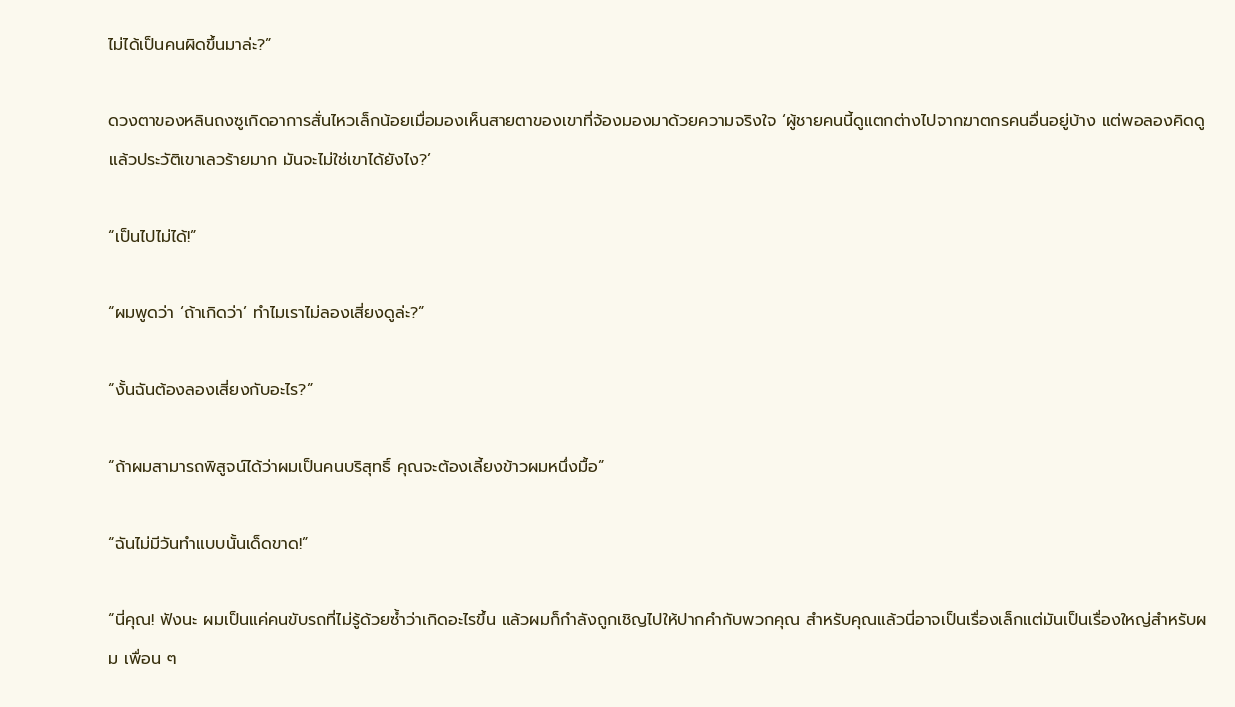ไม่ได้เป็นคนผิดขึ้นมาล่ะ?”

ดวงตาของหลินถงซูเกิดอาการสั่นไหวเล็กน้อยเมื่อมองเห็นสายตาของเขาที่จ้องมองมาด้วยความจริงใจ ‘ผู้ชายคนนี้ดูแตกต่างไปจากฆาตกรคนอื่นอยู่บ้าง แต่พอลองคิดดูแล้วประวัติเขาเลวร้ายมาก มันจะไม่ใช่เขาได้ยังไง?’

“เป็นไปไม่ได้!”

“ผมพูดว่า ‘ถ้าเกิดว่า’ ทำไมเราไม่ลองเสี่ยงดูล่ะ?”

“งั้นฉันต้องลองเสี่ยงกับอะไร?”

“ถ้าผมสามารถพิสูจน์ได้ว่าผมเป็นคนบริสุทธิ์ คุณจะต้องเลี้ยงข้าวผมหนึ่งมื้อ”

“ฉันไม่มีวันทำแบบนั้นเด็ดขาด!”

“นี่คุณ! ฟังนะ ผมเป็นแค่คนขับรถที่ไม่รู้ด้วยซ้ำว่าเกิดอะไรขึ้น แล้วผมก็กำลังถูกเชิญไปให้ปากคำกับพวกคุณ สำหรับคุณแล้วนี่อาจเป็นเรื่องเล็กแต่มันเป็นเรื่องใหญ่สำหรับผม เพื่อน ๆ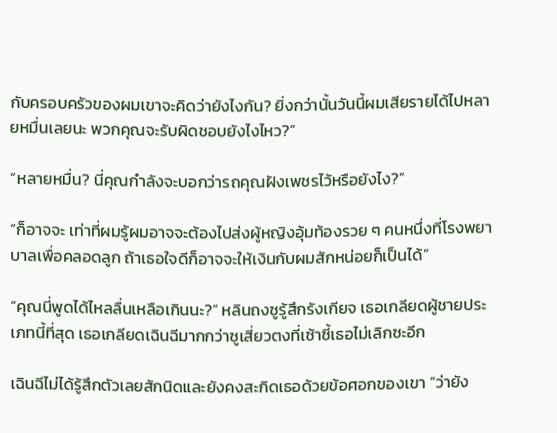กับครอบครัวของผมเขาจะคิดว่ายังไงกัน? ยิ่งกว่านั้นวันนี้ผมเสียรายได้ไปหลายหมื่นเลยนะ พวกคุณจะรับผิดชอบยังไงไหว?”

“หลายหมื่น? นี่คุณกำลังจะบอกว่ารถคุณฝังเพชรไว้หรือยังไง?”

“ก็อาจจะ เท่าที่ผมรู้ผมอาจจะต้องไปส่งผู้หญิงอุ้มท้องรวย ๆ คนหนึ่งที่โรงพยาบาลเพื่อคลอดลูก ถ้าเธอใจดีก็อาจจะให้เงินกับผมสักหน่อยก็เป็นได้”

“คุณนี่พูดได้ไหลลื่นเหลือเกินนะ?” หลินถงซูรู้สึกรังเกียจ เธอเกลียดผู้ชายประเภทนี้ที่สุด เธอเกลียดเฉินฉีมากกว่าซูเสี่ยวตงที่เซ้าซี้เธอไม่เลิกซะอีก

เฉินฉีไม่ได้รู้สึกตัวเลยสักนิดและยังคงสะกิดเธอด้วยข้อศอกของเขา “ว่ายัง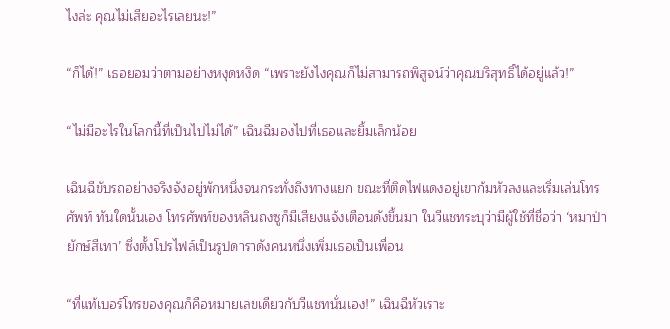ไงล่ะ คุณไม่เสียอะไรเลยนะ!”

“ก็ได้!” เธอยอมว่าตามอย่างหงุดหงิด “เพราะยังไงคุณก็ไม่สามารถพิสูจน์ว่าคุณบริสุทธิ์ได้อยู่แล้ว!”

“ไม่มีอะไรในโลกนี้ที่เป็นไปไม่ได้” เฉินฉีมองไปที่เธอและยิ้มเล็กน้อย

เฉินฉีขับรถอย่างจริงจังอยู่พักหนึ่งจนกระทั่งถึงทางแยก ขณะที่ติดไฟแดงอยู่เขาก้มหัวลงและเริ่มเล่นโทรศัพท์ ทันใดนั้นเอง โทรศัพท์ของหลินถงซูก็มีเสียงแจ้งเตือนดังขึ้นมา ในวีแชทระบุว่ามีผู้ใช้ที่ชื่อว่า ‘หมาป่ายักษ์สีเทา’ ซึ่งตั้งโปรไฟล์เป็นรูปดาราดังคนหนึ่งเพิ่มเธอเป็นเพื่อน

“ที่แท้เบอร์โทรของคุณก็คือหมายเลขเดียวกับวีแชทนั่นเอง!” เฉินฉีหัวเราะ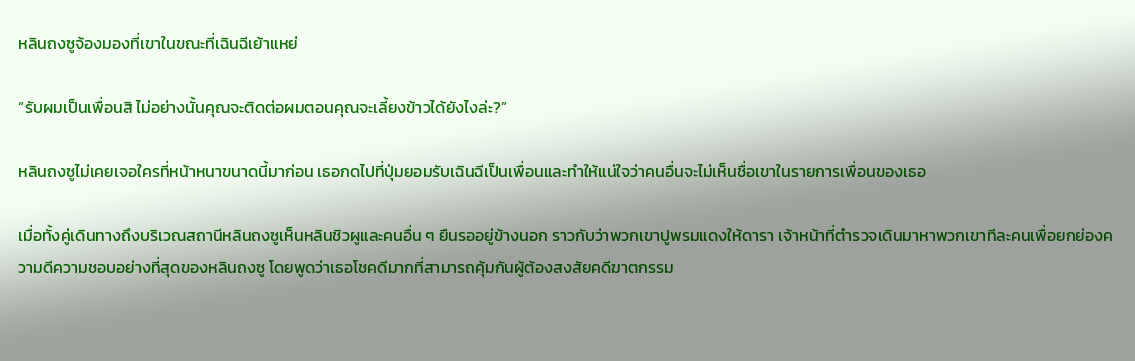หลินถงซูจ้องมองที่เขาในขณะที่เฉินฉีเย้าแหย่

“รับผมเป็นเพื่อนสิ ไม่อย่างนั้นคุณจะติดต่อผมตอนคุณจะเลี้ยงข้าวได้ยังไงล่ะ?”

หลินถงซูไม่เคยเจอใครที่หน้าหนาขนาดนี้มาก่อน เธอกดไปที่ปุ่มยอมรับเฉินฉีเป็นเพื่อนและทำให้แน่ใจว่าคนอื่นจะไม่เห็นชื่อเขาในรายการเพื่อนของเธอ

เมื่อทั้งคู่เดินทางถึงบริเวณสถานีหลินถงซูเห็นหลินชิวผูและคนอื่น ๆ ยืนรออยู่ข้างนอก ราวกับว่าพวกเขาปูพรมแดงให้ดารา เจ้าหน้าที่ตำรวจเดินมาหาพวกเขาทีละคนเพื่อยกย่องความดีความชอบอย่างที่สุดของหลินถงซู โดยพูดว่าเธอโชคดีมากที่สามารถคุ้มกันผู้ต้องสงสัยคดีฆาตกรรม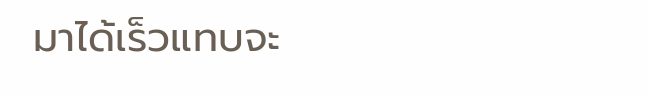มาได้เร็วแทบจะ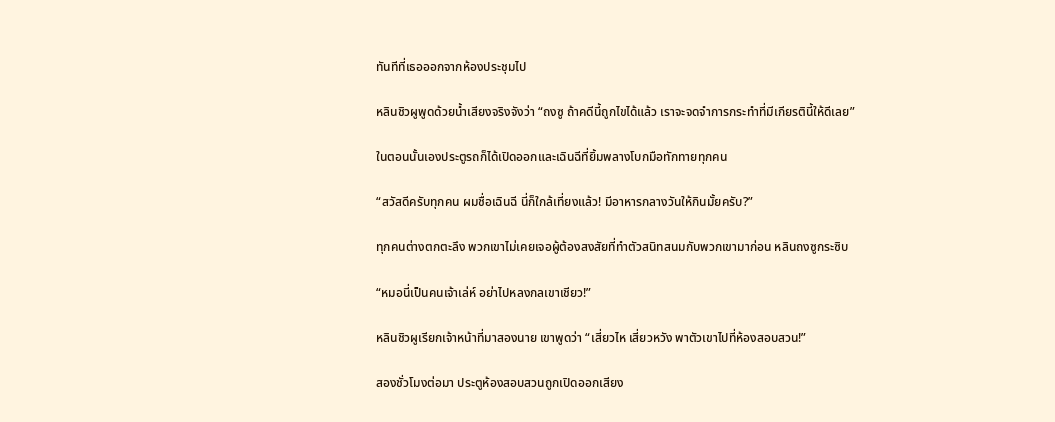ทันทีที่เธอออกจากห้องประชุมไป

หลินชิวผูพูดด้วยน้ำเสียงจริงจังว่า “ถงซู ถ้าคดีนี้ถูกไขได้แล้ว เราจะจดจำการกระทำที่มีเกียรตินี้ให้ดีเลย”

ในตอนนั้นเองประตูรถก็ได้เปิดออกและเฉินฉีที่ยิ้มพลางโบกมือทักทายทุกคน

“สวัสดีครับทุกคน ผมชื่อเฉินฉี นี่ก็ใกล้เที่ยงแล้ว! มีอาหารกลางวันให้กินมั้ยครับ?”

ทุกคนต่างตกตะลึง พวกเขาไม่เคยเจอผู้ต้องสงสัยที่ทำตัวสนิทสนมกับพวกเขามาก่อน หลินถงซูกระซิบ

“หมอนี่เป็นคนเจ้าเล่ห์ อย่าไปหลงกลเขาเชียว!”

หลินชิวผูเรียกเจ้าหน้าที่มาสองนาย เขาพูดว่า “เสี่ยวไห เสี่ยวหวัง พาตัวเขาไปที่ห้องสอบสวน!”

สองชั่วโมงต่อมา ประตูห้องสอบสวนถูกเปิดออกเสียง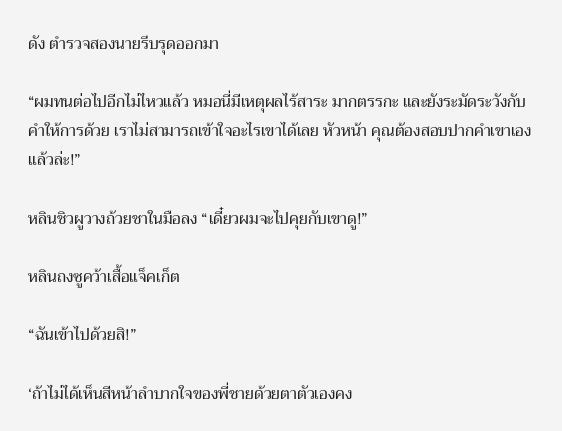ดัง ตำรวจสองนายรีบรุดออกมา

“ผมทนต่อไปอีกไม่ไหวแล้ว หมอนี่มีเหตุผลไร้สาระ มากตรรกะ และยังระมัดระวังกับคำให้การด้วย เราไม่สามารถเข้าใจอะไรเขาได้เลย หัวหน้า คุณต้องสอบปากคำเขาเองแล้วล่ะ!”

หลินชิวผูวางถ้วยชาในมือลง “เดี๋ยวผมจะไปคุยกับเขาดู!”

หลินถงซูคว้าเสื้อแจ็คเก็ต

“ฉันเข้าไปด้วยสิ!”

‘ถ้าไม่ได้เห็นสีหน้าลำบากใจของพี่ชายด้วยตาตัวเองคง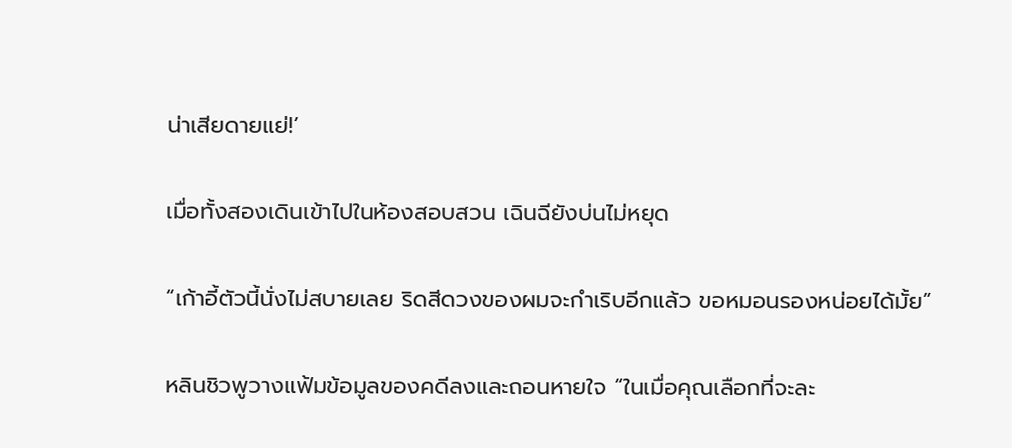น่าเสียดายแย่!’

เมื่อทั้งสองเดินเข้าไปในห้องสอบสวน เฉินฉียังบ่นไม่หยุด

“เก้าอี้ตัวนี้นั่งไม่สบายเลย ริดสีดวงของผมจะกำเริบอีกแล้ว ขอหมอนรองหน่อยได้มั้ย”

หลินชิวพูวางแฟ้มข้อมูลของคดีลงและถอนหายใจ “ในเมื่อคุณเลือกที่จะละ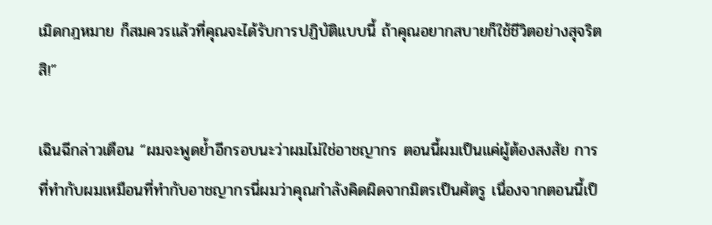เมิดกฎหมาย ก็สมควรแล้วที่คุณจะได้รับการปฏิบัติแบบนี้ ถ้าคุณอยากสบายก็ใช้ชีวิตอย่างสุจริตสิ!”

เฉินฉีกล่าวเตือน “ผมจะพูดย้ำอีกรอบนะว่าผมไม่ใช่อาชญากร ตอนนี้ผมเป็นแค่ผู้ต้องสงสัย การที่ทำกับผมเหมือนที่ทำกับอาชญากรนี่ผมว่าคุณกำลังคิดผิดจากมิตรเป็นศัตรู เนื่องจากตอนนี้เป็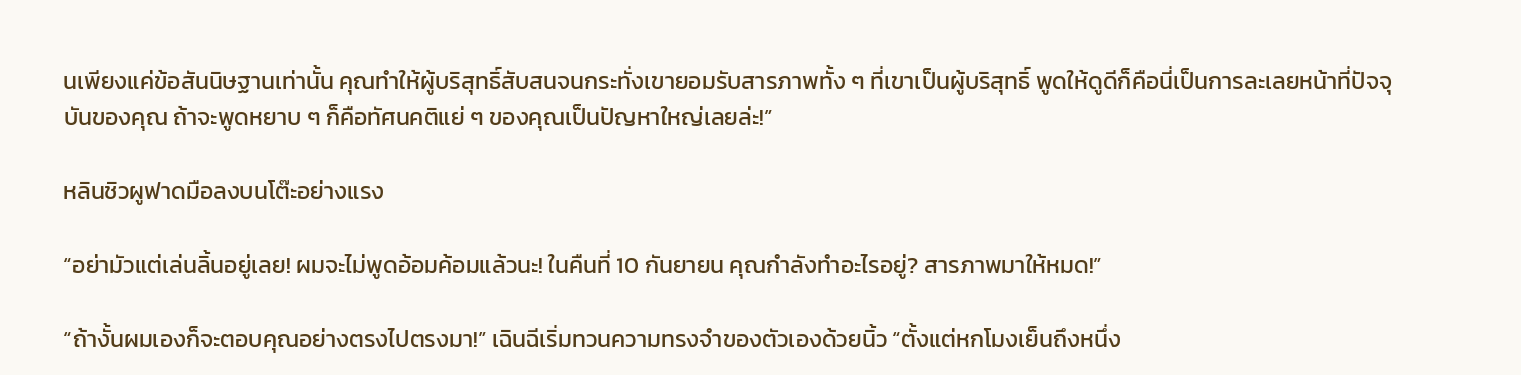นเพียงแค่ข้อสันนิษฐานเท่านั้น คุณทำให้ผู้บริสุทธิ์สับสนจนกระทั่งเขายอมรับสารภาพทั้ง ๆ ที่เขาเป็นผู้บริสุทธิ์ พูดให้ดูดีก็คือนี่เป็นการละเลยหน้าที่ปัจจุบันของคุณ ถ้าจะพูดหยาบ ๆ ก็คือทัศนคติแย่ ๆ ของคุณเป็นปัญหาใหญ่เลยล่ะ!”

หลินชิวผูฟาดมือลงบนโต๊ะอย่างแรง

“อย่ามัวแต่เล่นลิ้นอยู่เลย! ผมจะไม่พูดอ้อมค้อมแล้วนะ! ในคืนที่ 10 กันยายน คุณกำลังทำอะไรอยู่? สารภาพมาให้หมด!”

“ถ้างั้นผมเองก็จะตอบคุณอย่างตรงไปตรงมา!” เฉินฉีเริ่มทวนความทรงจำของตัวเองด้วยนิ้ว “ตั้งแต่หกโมงเย็นถึงหนึ่ง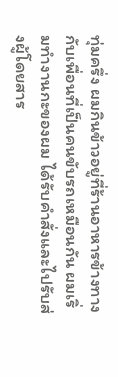ทุ่มครึ่ง ผมกินข้าวอยู่ที่ร้านอาหารข้างทางกับเพื่อนที่เป็นคนขับรถเหมือนกัน ผมเริ่มทำงานกะของผม ได้รับคำสั่งและไปรับส่งผู้โดยสาร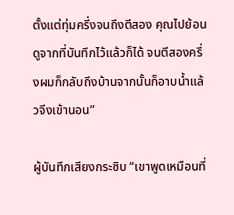ตั้งแต่ทุ่มครึ่งจนถึงตีสอง คุณไปย้อนดูจากที่บันทึกไว้แล้วก็ได้ จนตีสองครึ่งผมก็กลับถึงบ้านจากนั้นก็อาบน้ำแล้วจึงเข้านอน”

ผู้บันทึกเสียงกระซิบ “เขาพูดเหมือนที่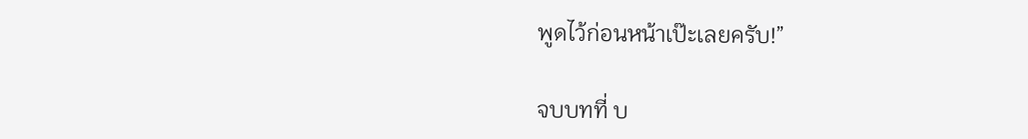พูดไว้ก่อนหน้าเป๊ะเลยครับ!”

จบบทที่ บ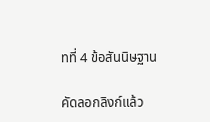ทที่ 4 ข้อสันนิษฐาน

คัดลอกลิงก์แล้ว